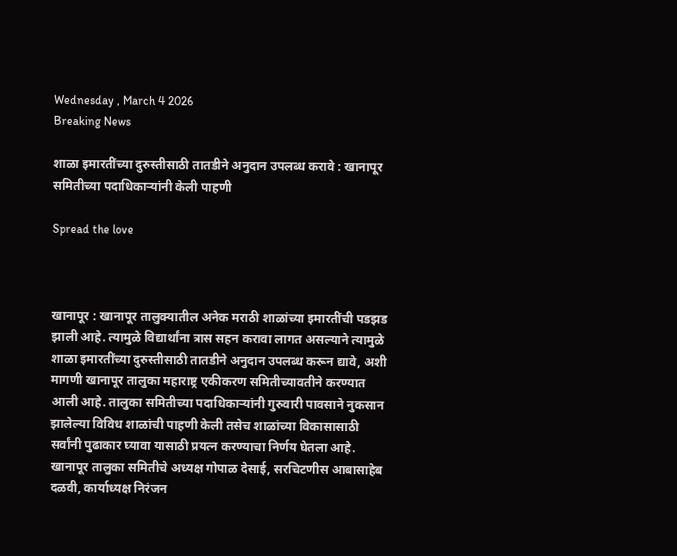Wednesday , March 4 2026
Breaking News

शाळा इमारतींच्या दुरुस्तीसाठी तातडीने अनुदान उपलब्ध करावे : खानापूर समितीच्या पदाधिकाऱ्यांनी केली पाहणी

Spread the love



खानापूर : खानापूर तालुक्यातील अनेक मराठी शाळांच्या इमारतींची पडझड झाली आहे. त्यामुळे विद्यार्थांना त्रास सहन करावा लागत असल्याने त्यामुळे शाळा इमारतींच्या दुरुस्तीसाठी तातडीने अनुदान उपलब्ध करून द्यावे, अशी मागणी खानापूर तालुका महाराष्ट्र एकीकरण समितीच्यावतीने करण्यात आली आहे. तालुका समितीच्या पदाधिकाऱ्यांनी गुरुवारी पावसाने नुकसान झालेल्या विविध शाळांची पाहणी केली तसेच शाळांच्या विकासासाठी सर्वांनी पुढाकार घ्यावा यासाठी प्रयत्न करण्याचा निर्णय घेतला आहे.
खानापूर तालुका समितीचे अध्यक्ष गोपाळ देसाई, सरचिटणीस आबासाहेब दळवी, कार्याध्यक्ष निरंजन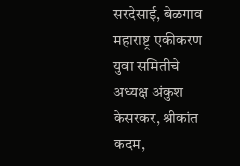सरदेसाई, बेळगाव महाराष्ट्र एकीकरण युवा समितीचे अध्यक्ष अंकुश केसरकर, श्रीकांत कदम,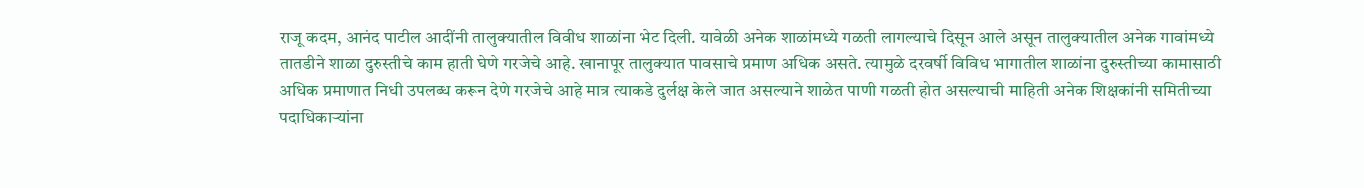राजू कदम, आनंद पाटील आदींनी तालुक्यातील विवीध शाळांना भेट दिली. यावेळी अनेक शाळांमध्ये गळती लागल्याचे दिसून आले असून तालुक्यातील अनेक गावांमध्ये तातडीने शाळा दुरुस्तीचे काम हाती घेणे गरजेचे आहे. खानापूर तालुक्यात पावसाचे प्रमाण अधिक असते. त्यामुळे दरवर्षी विविध भागातील शाळांना दुरुस्तीच्या कामासाठी अधिक प्रमाणात निधी उपलब्ध करून देणे गरजेचे आहे मात्र त्याकडे दुर्लक्ष केले जात असल्याने शाळेत पाणी गळती होत असल्याची माहिती अनेक शिक्षकांनी समितीच्या पदाधिकाऱ्यांना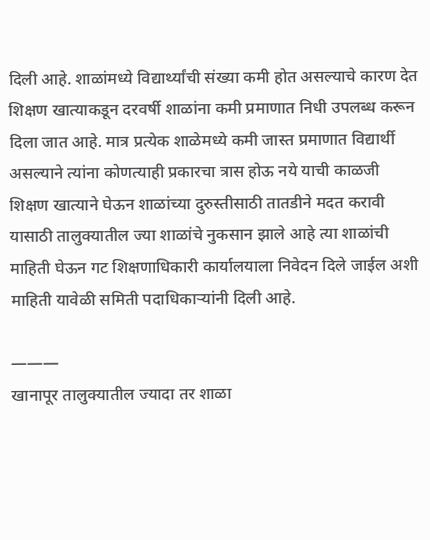दिली आहे. शाळांमध्ये विद्यार्थ्यांची संख्या कमी होत असल्याचे कारण देत शिक्षण खात्याकडून दरवर्षी शाळांना कमी प्रमाणात निधी उपलब्ध करून दिला जात आहे. मात्र प्रत्येक शाळेमध्ये कमी जास्त प्रमाणात विद्यार्थी असल्याने त्यांना कोणत्याही प्रकारचा त्रास होऊ नये याची काळजी शिक्षण खात्याने घेऊन शाळांच्या दुरुस्तीसाठी तातडीने मदत करावी यासाठी तालुक्यातील ज्या शाळांचे नुकसान झाले आहे त्या शाळांची माहिती घेऊन गट शिक्षणाधिकारी कार्यालयाला निवेदन दिले जाईल अशी माहिती यावेळी समिती पदाधिकाऱ्यांनी दिली आहे.

———
खानापूर तालुक्यातील ज्यादा तर शाळा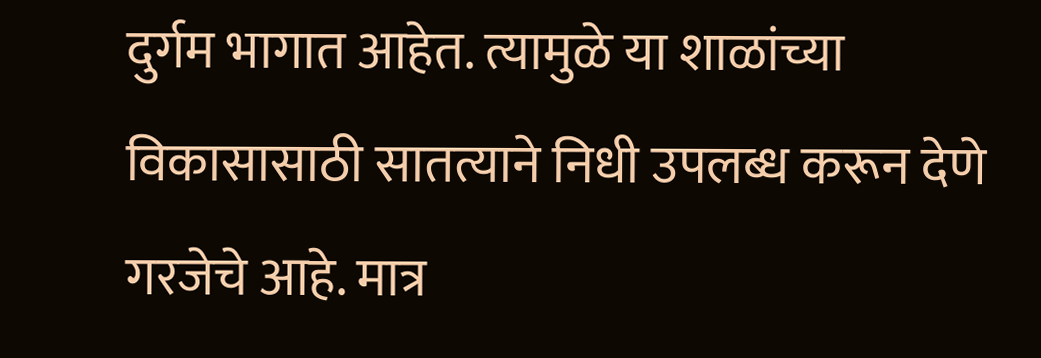दुर्गम भागात आहेत. त्यामुळे या शाळांच्या विकासासाठी सातत्याने निधी उपलब्ध करून देणे गरजेचे आहे. मात्र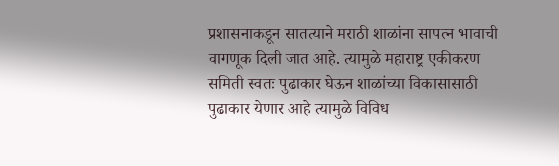प्रशासनाकडून सातत्याने मराठी शाळांना सापत्न भावाची वागणूक दिली जात आहे. त्यामुळे महाराष्ट्र एकीकरण समिती स्वतः पुढाकार घेऊन शाळांच्या विकासासाठी पुढाकार येणार आहे त्यामुळे विविध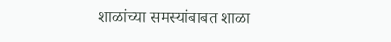शाळांच्या समस्यांबाबत शाळा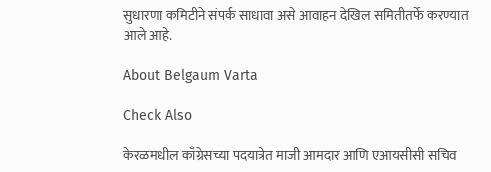सुधारणा कमिटीने संपर्क साधावा असे आवाहन देखिल समितीतर्फे करण्यात आले आहे.

About Belgaum Varta

Check Also

केरळमधील काँग्रेसच्या पदयात्रेत माजी आमदार आणि एआयसीसी सचिव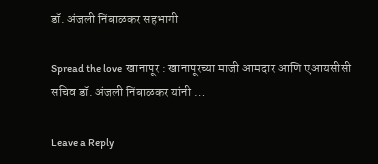डॉ. अंजली निंबाळकर सहभागी

Spread the love  खानापूर : खानापूरच्या माजी आमदार आणि एआयसीसी सचिव डॉ. अंजली निंबाळकर यांनी …

Leave a Reply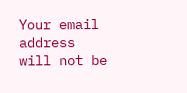Your email address will not be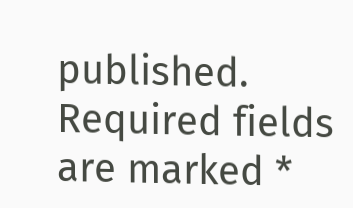published. Required fields are marked *